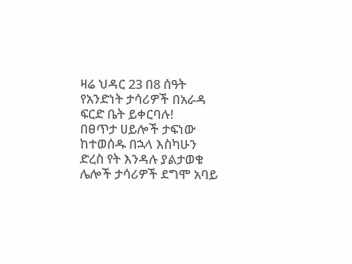ዛሬ ህዳር 23 በ8 ሰዓት የአንድነት ታሳሪዎች በአራዳ ፍርድ ቤት ይቀርባሉ!
በፀጥታ ሀይሎች ታፍነው ከተወሰዱ በኋላ እስካሁን ድረስ የት እንዳሉ ያልታወቁ ሌሎች ታሳሪዎች ደግሞ አባይ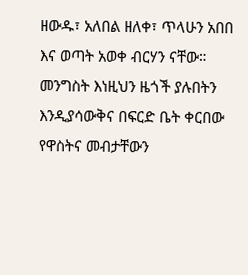ዘውዱ፣ አለበል ዘለቀ፣ ጥላሁን አበበ እና ወጣት አወቀ ብርሃን ናቸው። መንግስት እነዚህን ዜጎች ያሉበትን እንዲያሳውቅና በፍርድ ቤት ቀርበው የዋስትና መብታቸውን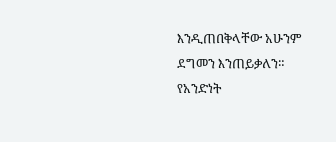እንዲጠበቅላቸው አሁንም ደግመን እንጠይቃለን።
የአንድነት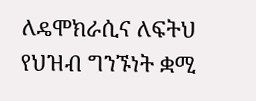ለዴሞክራሲና ለፍትህ የህዝብ ግንኙነት ቋሚ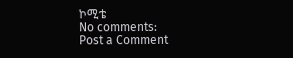ኮሚቴ
No comments:
Post a Comment